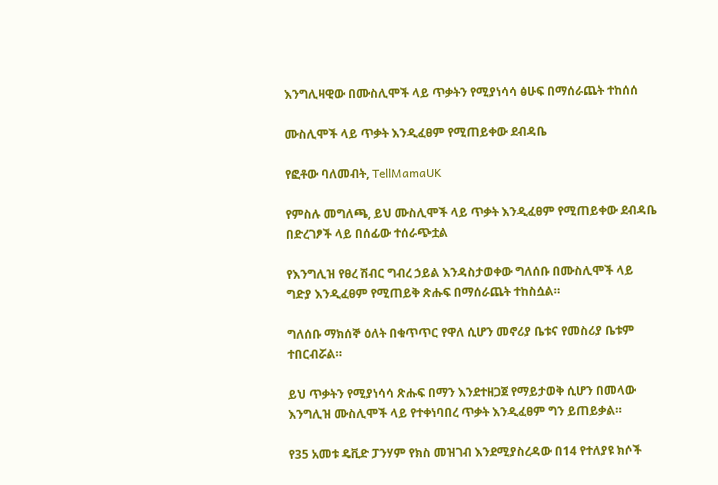እንግሊዛዊው በሙስሊሞች ላይ ጥቃትን የሚያነሳሳ ፅሁፍ በማሰራጨት ተከሰሰ

ሙስሊሞች ላይ ጥቃት እንዲፈፀም የሚጠይቀው ደብዳቤ

የፎቶው ባለመብት, TellMamaUK

የምስሉ መግለጫ, ይህ ሙስሊሞች ላይ ጥቃት እንዲፈፀም የሚጠይቀው ደብዳቤ በድረገፆች ላይ በሰፊው ተሰራጭቷል

የእንግሊዝ የፀረ ሽብር ግብረ ኃይል እንዳስታወቀው ግለሰቡ በሙስሊሞች ላይ ግድያ እንዲፈፀም የሚጠይቅ ጽሑፍ በማሰራጨት ተከስሷል።

ግለሰቡ ማክሰኞ ዕለት በቁጥጥር የዋለ ሲሆን መኖሪያ ቤቱና የመስሪያ ቤቱም ተበርብሯል።

ይህ ጥቃትን የሚያነሳሳ ጽሑፍ በማን እንደተዘጋጀ የማይታወቅ ሲሆን በመላው እንግሊዝ ሙስሊሞች ላይ የተቀነባበረ ጥቃት እንዲፈፀም ግን ይጠይቃል።

የ35 አመቱ ዴቪድ ፓንሃም የክስ መዝገብ እንደሚያስረዳው በ14 የተለያዩ ክሶች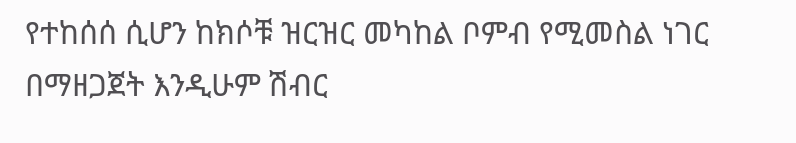የተከሰሰ ሲሆን ከክሶቹ ዝርዝር መካከል ቦምብ የሚመስል ነገር በማዘጋጀት እንዲሁም ሽብር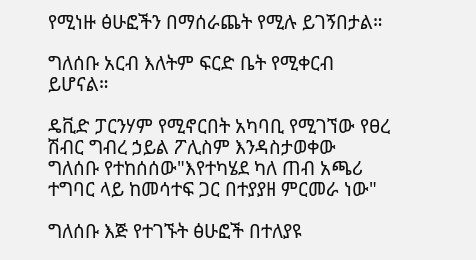የሚነዙ ፅሁፎችን በማሰራጨት የሚሉ ይገኝበታል።

ግለሰቡ አርብ እለትም ፍርድ ቤት የሚቀርብ ይሆናል።

ዴቪድ ፓርንሃም የሚኖርበት አካባቢ የሚገኘው የፀረ ሽብር ግብረ ኃይል ፖሊስም እንዳስታወቀው ግለሰቡ የተከሰሰው"እየተካሄደ ካለ ጠብ አጫሪ ተግባር ላይ ከመሳተፍ ጋር በተያያዘ ምርመራ ነው"

ግለሰቡ እጅ የተገኙት ፅሁፎች በተለያዩ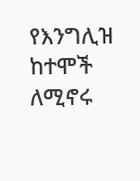የእንግሊዝ ከተሞች ለሚኖሩ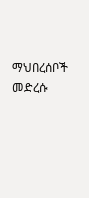ማህበረሰቦች መድረሱ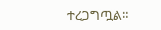ተረጋግጧል።